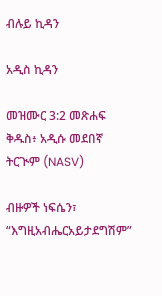ብሉይ ኪዳን

አዲስ ኪዳን

መዝሙር 3:2 መጽሐፍ ቅዱስ፥ አዲሱ መደበኛ ትርጒም (NASV)

ብዙዎች ነፍሴን፣ “እግዚአብሔርአይታደግሽም”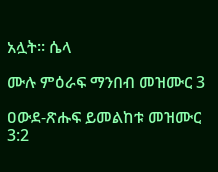አሏት። ሴላ

ሙሉ ምዕራፍ ማንበብ መዝሙር 3

ዐውደ-ጽሑፍ ይመልከቱ መዝሙር 3:2